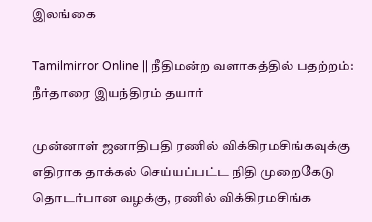இலங்கை

Tamilmirror Online || நீதிமன்ற வளாகத்தில் பதற்றம்: நீர்தாரை இயந்திரம் தயார்

முன்னாள் ஜனாதிபதி ரணில் விக்கிரமசிங்கவுக்கு எதிராக தாக்கல் செய்யப்பட்ட நிதி முறைகேடு தொடர்பான வழக்கு, ரணில் விக்கிரமசிங்க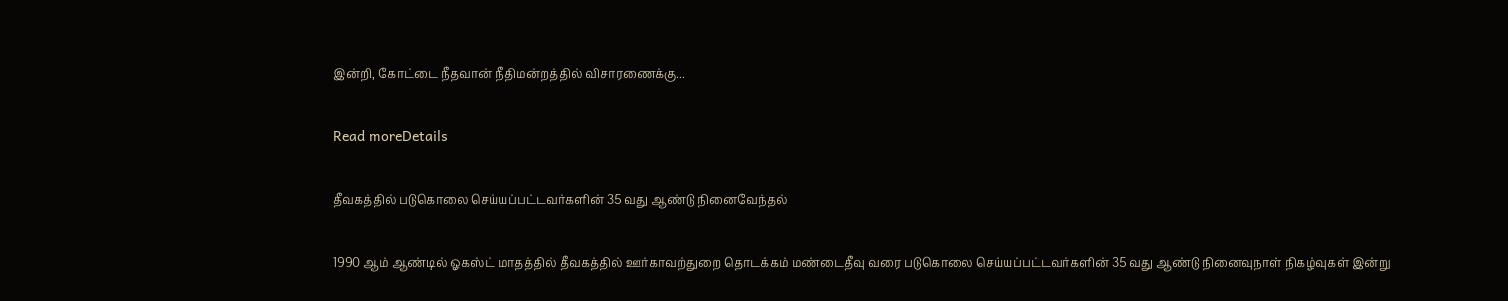இன்றி, கோட்டை நீதவான் நீதிமன்றத்தில் விசாரணைக்கு...

Read moreDetails

தீவகத்தில் படுகொலை செய்யப்பட்டவர்களின் 35 வது ஆண்டு நினைவேந்தல்

1990 ஆம் ஆண்டில் ஓகஸ்ட் மாதத்தில் தீவகத்தில் ஊர்காவற்துறை தொடக்கம் மண்டைதீவு வரை படுகொலை செய்யப்பட்டவர்களின் 35 வது ஆண்டு நினைவுநாள் நிகழ்வுகள் இன்று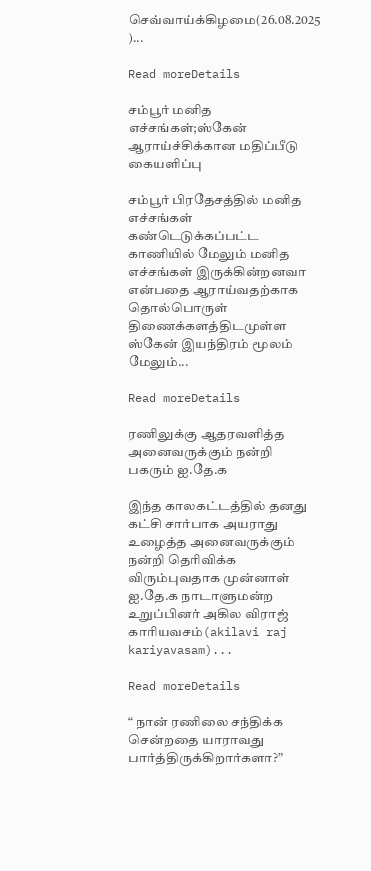செவ்வாய்க்கிழமை(26.08.2025 )...

Read moreDetails

சம்பூர் மனித எச்சங்கள்;ஸ்கேன் ஆராய்ச்சிக்கான மதிப்பீடு கையளிப்பு

சம்பூர் பிரதேசத்தில் மனித எச்சங்கள் கண்டெடுக்கப்பட்ட  காணியில் மேலும் மனித எச்சங்கள் இருக்கின்றனவா என்பதை ஆராய்வதற்காக தொல்பொருள் திணைக்களத்திடமுள்ள ஸ்கேன் இயந்திரம் மூலம் மேலும்...

Read moreDetails

ரணிலுக்கு ஆதரவளித்த அனைவருக்கும் நன்றி பகரும் ஐ.தே.க

இந்த காலகட்டத்தில் தனது கட்சி சார்பாக அயராது உழைத்த அனைவருக்கும் நன்றி தெரிவிக்க விரும்புவதாக முன்னாள் ஐ.தே.க நாடாளுமன்ற உறுப்பினர் அகில விராஜ் காரியவசம்(akilavi raj kariyavasam)...

Read moreDetails

“ நான் ரணிலை சந்திக்க சென்றதை யாராவது பார்த்திருக்கிறார்களா?”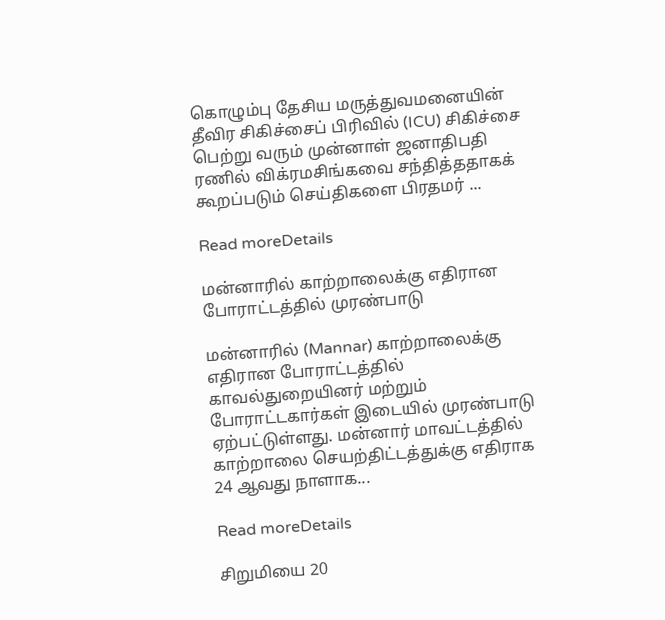கொழும்பு தேசிய மருத்துவமனையின் தீவிர சிகிச்சைப் பிரிவில் (ICU) சிகிச்சை பெற்று வரும் முன்னாள் ஜனாதிபதி ரணில் விக்ரமசிங்கவை சந்தித்ததாகக் கூறப்படும் செய்திகளை பிரதமர் ...

Read moreDetails

மன்னாரில் காற்றாலைக்கு எதிரான போராட்டத்தில் முரண்பாடு

மன்னாரில் (Mannar) காற்றாலைக்கு எதிரான போராட்டத்தில் காவல்துறையினர் மற்றும் போராட்டகார்கள் இடையில் முரண்பாடு ஏற்பட்டுள்ளது. மன்னார் மாவட்டத்தில் காற்றாலை செயற்திட்டத்துக்கு எதிராக 24 ஆவது நாளாக...

Read moreDetails

சிறுமியை 20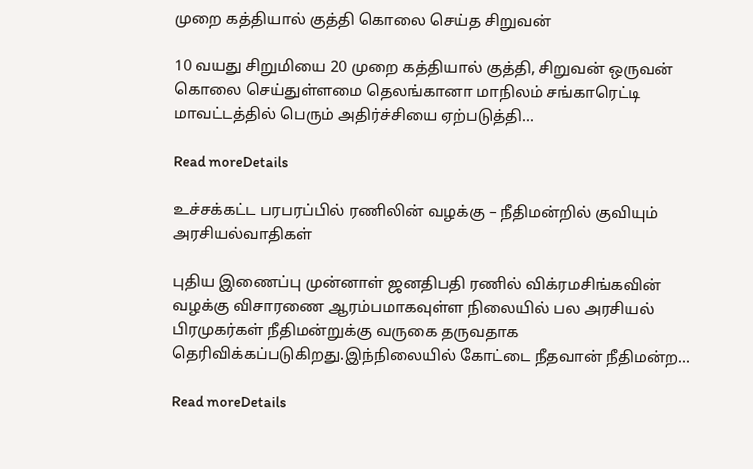முறை கத்தியால் குத்தி கொலை செய்த சிறுவன்

10 வயது சிறுமியை 20 முறை கத்தியால் குத்தி, சிறுவன் ஒருவன் கொலை செய்துள்ளமை தெலங்கானா மாநிலம் சங்காரெட்டி மாவட்டத்தில் பெரும் அதிர்ச்சியை ஏற்படுத்தி...

Read moreDetails

உச்சக்கட்ட பரபரப்பில் ரணிலின் வழக்கு – நீதிமன்றில் குவியும் அரசியல்வாதிகள்

புதிய இணைப்பு முன்னாள் ஜனதிபதி ரணில் விக்ரமசிங்கவின் வழக்கு விசாரணை ஆரம்பமாகவுள்ள நிலையில் பல அரசியல் பிரமுகர்கள் நீதிமன்றுக்கு வருகை தருவதாக தெரிவிக்கப்படுகிறது.இந்நிலையில் கோட்டை நீதவான் நீதிமன்ற...

Read moreDetails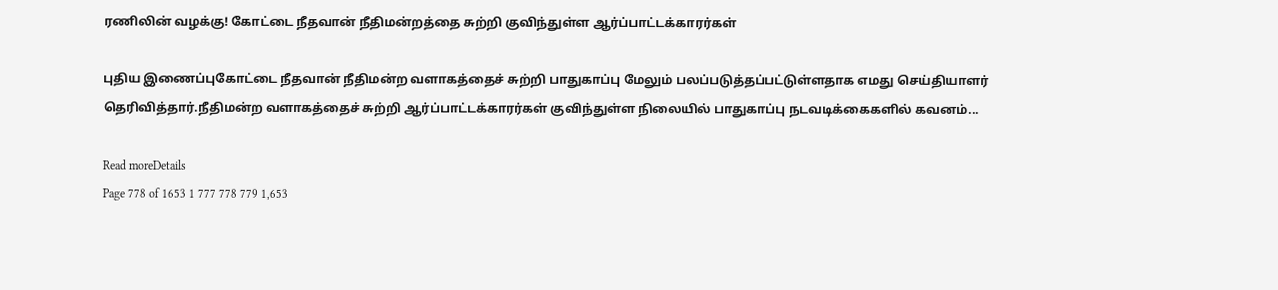ரணிலின் வழக்கு! கோட்டை நீதவான் நீதிமன்றத்தை சுற்றி குவிந்துள்ள ஆர்ப்பாட்டக்காரர்கள்

புதிய இணைப்புகோட்டை நீதவான் நீதிமன்ற வளாகத்தைச் சுற்றி பாதுகாப்பு மேலும் பலப்படுத்தப்பட்டுள்ளதாக எமது செய்தியாளர் தெரிவித்தார்.நீதிமன்ற வளாகத்தைச் சுற்றி ஆர்ப்பாட்டக்காரர்கள் குவிந்துள்ள நிலையில் பாதுகாப்பு நடவடிக்கைகளில் கவனம்...

Read moreDetails
Page 778 of 1653 1 777 778 779 1,653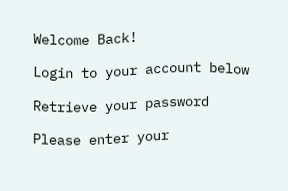Welcome Back!

Login to your account below

Retrieve your password

Please enter your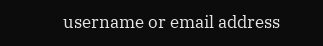username or email address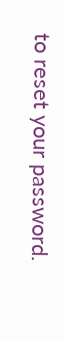to reset your password.